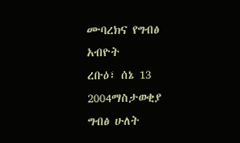ሙባረክና የግብፅ አብዮት
ረቡዕ፣ ሰኔ 13 2004ማስታወቂያ
ግብፅ ሁለት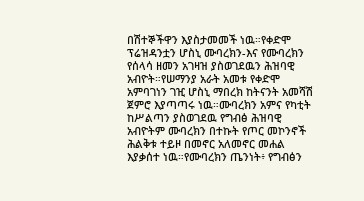በሽተኞችዋን እያስታመመች ነዉ።የቀድሞ ፕሬዝዳንቷን ሆስኒ ሙባረክን-እና የሙባረክን የሰላሳ ዘመን አገዛዝ ያስወገደዉን ሕዝባዊ አብዮት።የሠማንያ አራት አመቱ የቀድሞ አምባገነን ገዢ ሆስኒ ማበረክ ከትናንት አመሻሽ ጀምሮ እያጣጣሩ ነዉ።ሙባረክን አምና የካቲት ከሥልጣን ያስወገደዉ የግብፅ ሕዝባዊ አብዮትም ሙባረክን በተኩት የጦር መኮንኖች ሕልቅቱ ተይዞ በመኖር አለመኖር መሐል እያቃሰተ ነዉ።የሙባረክን ጤንነት፥ የግብፅን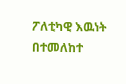ፖለቲካዊ እዉነት በተመለከተ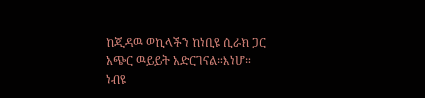ከጂዳዉ ወኪላችን ከነቢዩ ሲራክ ጋር አጭር ዉይይት አድርገናል።እነሆ።
ነብዩ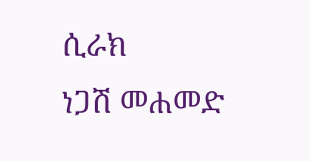ሲራክ
ነጋሽ መሐመድ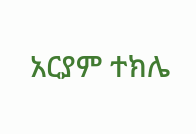አርያም ተክሌ